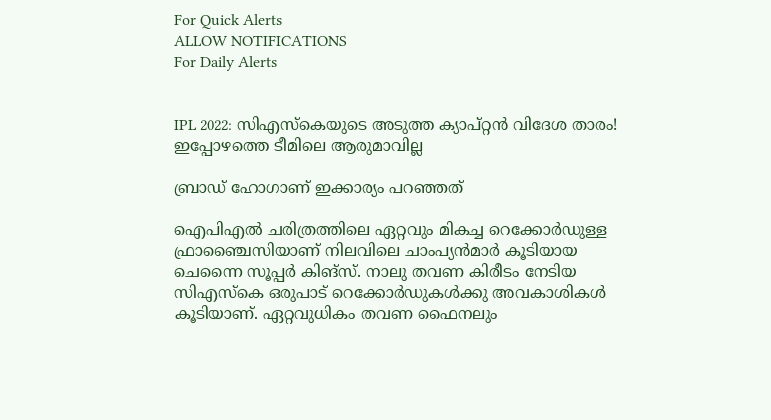For Quick Alerts
ALLOW NOTIFICATIONS
For Daily Alerts


IPL 2022: സിഎസ്‌കെയുടെ അടുത്ത ക്യാപ്റ്റന്‍ വിദേശ താരം! ഇപ്പോഴത്തെ ടീമിലെ ആരുമാവില്ല

ബ്രാഡ് ഹോഗാണ് ഇക്കാര്യം പറഞ്ഞത്

ഐപിഎല്‍ ചരിത്രത്തിലെ ഏറ്റവും മികച്ച റെക്കോര്‍ഡുള്ള ഫ്രാഞ്ചൈസിയാണ് നിലവിലെ ചാംപ്യന്‍മാര്‍ കൂടിയായ ചെന്നൈ സൂപ്പര്‍ കിങ്‌സ്. നാലു തവണ കിരീടം നേടിയ സിഎസ്‌കെ ഒരുപാട് റെക്കോര്‍ഡുകള്‍ക്കു അവകാശികള്‍ കൂടിയാണ്. ഏറ്റവുധികം തവണ ഫൈനലും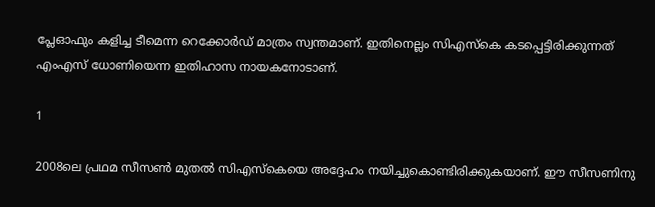പ്ലേഓഫും കളിച്ച ടീമെന്ന റെക്കോര്‍ഡ് മാത്രം സ്വന്തമാണ്. ഇതിനെല്ലം സിഎസ്‌കെ കടപ്പെട്ടിരിക്കുന്നത് എംഎസ് ധോണിയെന്ന ഇതിഹാസ നായകനോടാണ്.

1

2008ലെ പ്രഥമ സീസണ്‍ മുതല്‍ സിഎസ്‌കെയെ അദ്ദേഹം നയിച്ചുകൊണ്ടിരിക്കുകയാണ്. ഈ സീസണിനു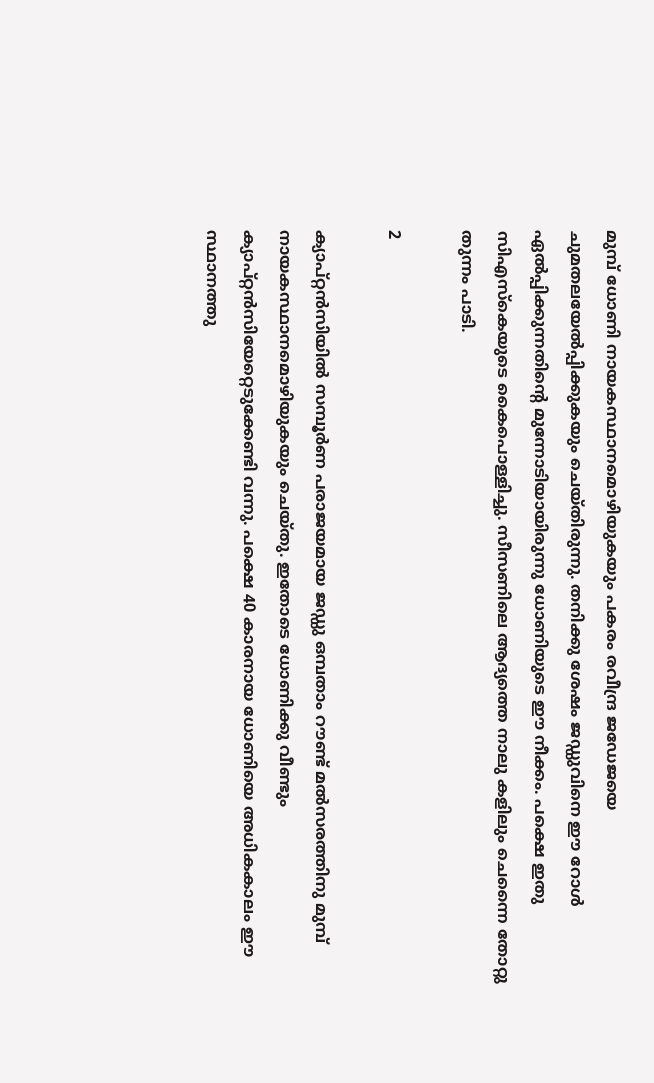മുമ്പ് ധോണി നായകസ്ഥാനമൊഴിയുകയും പകരം രവീന്ദ്ര ജഡേജയെ ചുമതലയേല്‍പ്പിക്കുകയും ചെയ്തിരുന്നു. തനിക്കു ശേഷം ജഡ്ഡുവിനെ ഈ റോള്‍ ഏല്‍പ്പിക്കുന്നതിന്റെ മുന്നോടിയായിരുന്നു ധോണിയുടെ ഈ നീക്കം. പക്ഷെ ഇതു സിഎസ്‌കെയുടെ കൈപൊള്ളിച്ചു. സീസണിലെ ആദ്യത്തെ നാലു കളിലും ചെന്നൈ തോറ്റു തുന്നം പാടി.

2

ക്യാപ്റ്റന്‍സിയില്‍ സമ്പൂര്‍ണ പരാജയമായ ജഡ്ഡു ഒമ്പതാം റൗണ്ട് മല്‍സരത്തിനു മുമ്പ് നായകസ്ഥാനമൊഴിയുകയും ചെയ്തു. ഇതോടെ ധോണിക്കു വീണ്ടും ക്യാപ്റ്റന്‍സിയേറ്റെടുക്കേണ്ടി വന്നു. പക്ഷെ 40 കാരനായ ധോണിയെ അധികകാലം ഈ സ്ഥാനത്തു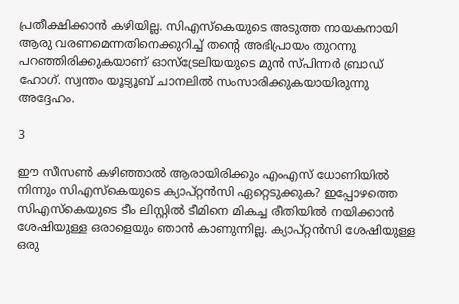പ്രതീക്ഷിക്കാന്‍ കഴിയില്ല. സിഎസ്‌കെയുടെ അടുത്ത നായകനായി ആരു വരണമെന്നതിനെക്കുറിച്ച് തന്റെ അഭിപ്രായം തുറന്നു പറഞ്ഞിരിക്കുകയാണ് ഓസ്‌ട്രേലിയയുടെ മുന്‍ സ്പിന്നര്‍ ബ്രാഡ് ഹോഗ്. സ്വന്തം യൂട്യൂബ് ചാനലില്‍ സംസാരിക്കുകയായിരുന്നു അദ്ദേഹം.

3

ഈ സീസണ്‍ കഴിഞ്ഞാല്‍ ആരായിരിക്കും എംഎസ് ധോണിയില്‍ നിന്നും സിഎസ്‌കെയുടെ ക്യാപ്റ്റന്‍സി ഏറ്റെടുക്കുക? ഇപ്പോഴത്തെ സിഎസ്‌കെയുടെ ടീം ലിസ്റ്റില്‍ ടീമിനെ മികച്ച രീതിയില്‍ നയിക്കാന്‍ ശേഷിയുള്ള ഒരാളെയും ഞാന്‍ കാണുന്നില്ല. ക്യാപ്റ്റന്‍സി ശേഷിയുള്ള ഒരു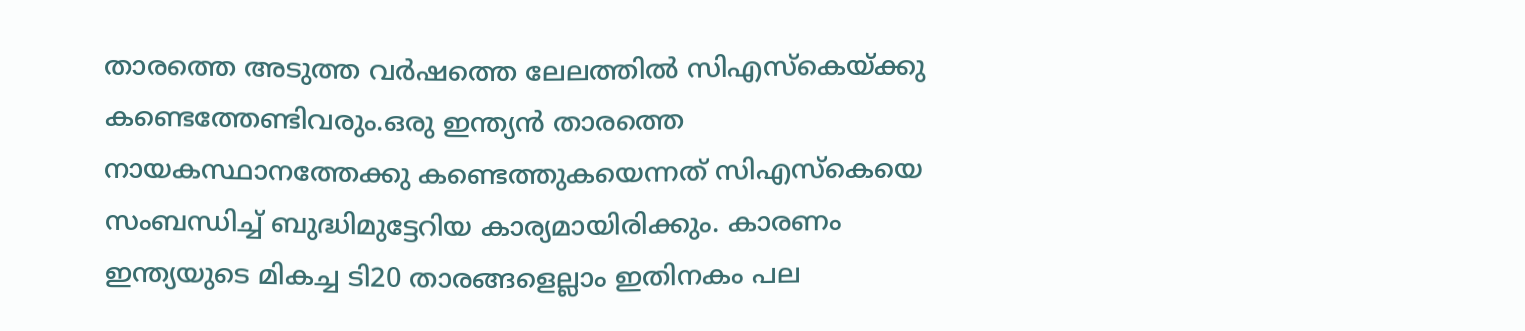താരത്തെ അടുത്ത വര്‍ഷത്തെ ലേലത്തില്‍ സിഎസ്‌കെയ്ക്കു കണ്ടെത്തേണ്ടിവരും.ഒരു ഇന്ത്യന്‍ താരത്തെ നായകസ്ഥാനത്തേക്കു കണ്ടെത്തുകയെന്നത് സിഎസ്‌കെയെ സംബന്ധിച്ച് ബുദ്ധിമുട്ടേറിയ കാര്യമായിരിക്കും. കാരണം ഇന്ത്യയുടെ മികച്ച ടി20 താരങ്ങളെല്ലാം ഇതിനകം പല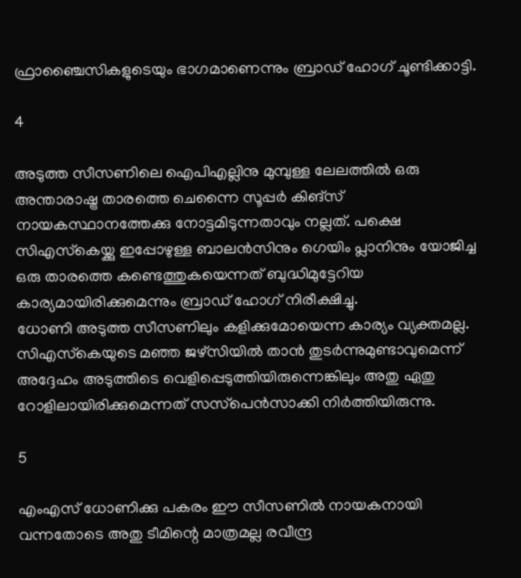ഫ്രാഞ്ചൈസികളുടെയും ഭാഗമാണെന്നും ബ്രാഡ് ഹോഗ് ചൂണ്ടിക്കാട്ടി.

4

അടുത്ത സീസണിലെ ഐപിഎല്ലിനു മുമ്പുള്ള ലേലത്തില്‍ ഒരു അന്താരാഷ്ട്ര താരത്തെ ചെന്നൈ സൂപ്പര്‍ കിങ്‌സ് നായകസ്ഥാനത്തേക്കു നോട്ടമിടുന്നതാവും നല്ലത്. പക്ഷെ സിഎസ്‌കെയ്ക്കു ഇപ്പോഴുള്ള ബാലന്‍സിനും ഗെയിം പ്ലാനിനും യോജിച്ച ഒരു താരത്തെ കണ്ടെത്തുകയെന്നത് ബുദ്ധിമുട്ടേറിയ കാര്യമായിരിക്കുമെന്നും ബ്രാഡ് ഹോഗ് നിരീക്ഷിച്ചു.
ധോണി അടുത്ത സീസണിലും കളിക്കുമോയെന്ന കാര്യം വ്യക്തമല്ല. സിഎസ്‌കെയുടെ മഞ്ഞ ജഴ്‌സിയില്‍ താന്‍ തുടര്‍ന്നുമുണ്ടാവുമെന്ന് അദ്ദേഹം അടുത്തിടെ വെളിപ്പെടുത്തിയിരുന്നെങ്കിലും അതു ഏതു റോളിലായിരിക്കുമെന്നത് സസ്‌പെന്‍സാക്കി നിര്‍ത്തിയിരുന്നു.

5

എംഎസ് ധോണിക്കു പകരം ഈ സീസണില്‍ നായകനായി വന്നതോടെ അതു ടീമിന്റെ മാത്രമല്ല രവീന്ദ്ര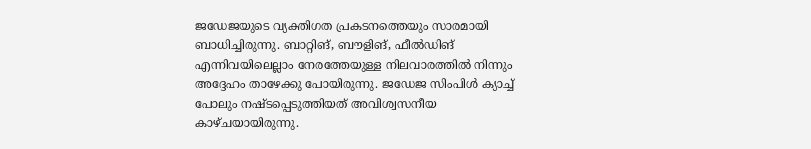ജഡേജയുടെ വ്യക്തിഗത പ്രകടനത്തെയും സാരമായി ബാധിച്ചിരുന്നു. ബാറ്റിങ്, ബൗളിങ്, ഫീല്‍ഡിങ് എന്നിവയിലെല്ലാം നേരത്തേയുള്ള നിലവാരത്തില്‍ നിന്നും അദ്ദേഹം താഴേക്കു പോയിരുന്നു. ജഡേജ സിംപിള്‍ ക്യാച്ച് പോലും നഷ്ടപ്പെടുത്തിയത് അവിശ്വസനീയ കാഴ്ചയായിരുന്നു.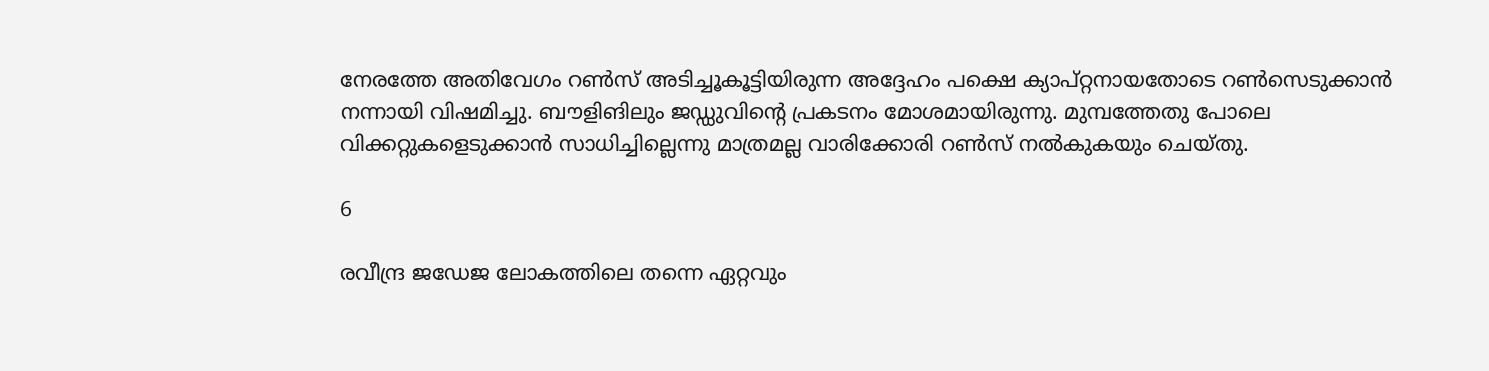നേരത്തേ അതിവേഗം റണ്‍സ് അടിച്ചൂകൂട്ടിയിരുന്ന അദ്ദേഹം പക്ഷെ ക്യാപ്റ്റനായതോടെ റണ്‍സെടുക്കാന്‍ നന്നായി വിഷമിച്ചു. ബൗളിങിലും ജഡ്ഡുവിന്റെ പ്രകടനം മോശമായിരുന്നു. മുമ്പത്തേതു പോലെ വിക്കറ്റുകളെടുക്കാന്‍ സാധിച്ചില്ലെന്നു മാത്രമല്ല വാരിക്കോരി റണ്‍സ് നല്‍കുകയും ചെയ്തു.

6

രവീന്ദ്ര ജഡേജ ലോകത്തിലെ തന്നെ ഏറ്റവും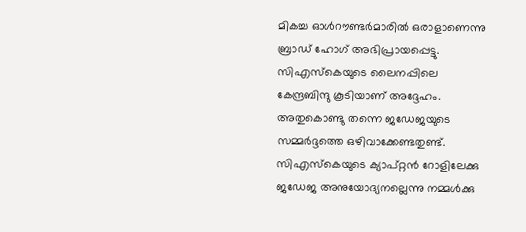മികച്ച ഓള്‍റൗണ്ടര്‍മാരില്‍ ഒരാളാണെന്നു ബ്രാഡ് ഹോഗ് അഭിപ്രായപ്പെട്ടു. സിഎസ്‌കെയുടെ ലൈനപ്പിലെ കേന്ദ്രബിന്ദു കൂടിയാണ് അദ്ദേഹം. അതുകൊണ്ടു തന്നെ ജഡേജയുടെ സമ്മര്‍ദ്ദത്തെ ഒഴിവാക്കേണ്ടതുണ്ട്.
സിഎസ്‌കെയുടെ ക്യാപ്റ്റന്‍ റോളിലേക്കു ജഡേജ അനുയോദ്യനല്ലെന്നു നമ്മള്‍ക്കു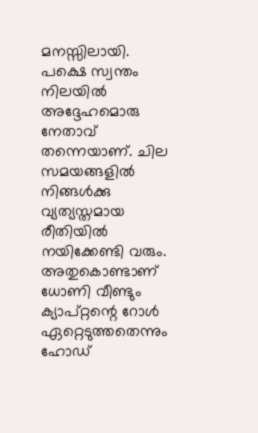മനസ്സിലായി. പക്ഷെ സ്വന്തം നിലയില്‍ അദ്ദേഹമൊരു നേതാവ് തന്നെയാണ്. ചില സമയങ്ങളില്‍ നിങ്ങള്‍ക്കു വ്യത്യസ്തമായ രീതിയില്‍ നയിക്കേണ്ടി വരും. അതുകൊണ്ടാണ് ധോണി വീണ്ടും ക്യാപ്റ്റന്റെ റോള്‍ ഏറ്റെടുത്തതെന്നും ഹോഡ്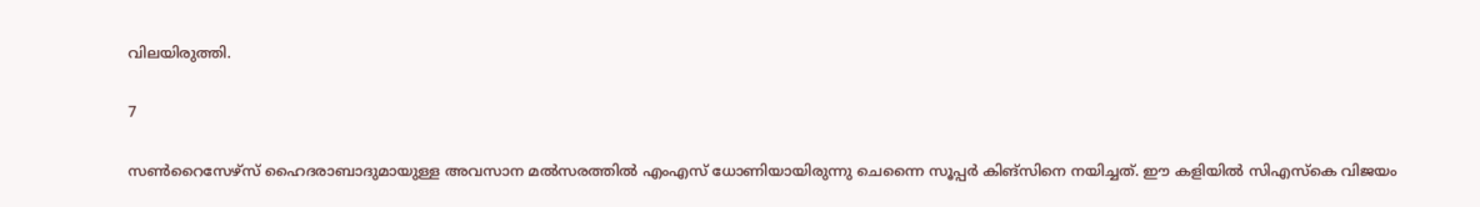വിലയിരുത്തി.

7

സണ്‍റൈസേഴ്‌സ് ഹൈദരാബാദുമായുള്ള അവസാന മല്‍സരത്തില്‍ എംഎസ് ധോണിയായിരുന്നു ചെന്നൈ സൂപ്പര്‍ കിങ്‌സിനെ നയിച്ചത്. ഈ കളിയില്‍ സിഎസ്‌കെ വിജയം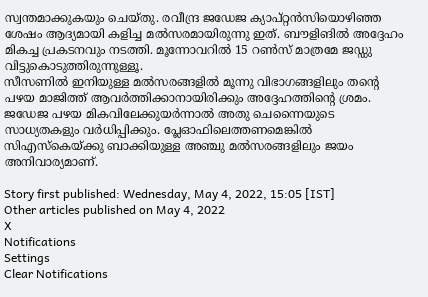സ്വന്തമാക്കുകയും ചെയ്തു. രവീന്ദ്ര ജഡേജ ക്യാപ്റ്റന്‍സിയൊഴിഞ്ഞ ശേഷം ആദ്യമായി കളിച്ച മല്‍സരമായിരുന്നു ഇത്. ബൗളിങില്‍ അദ്ദേഹം മികച്ച പ്രകടനവും നടത്തി. മൂന്നോവറില്‍ 15 റണ്‍സ് മാത്രമേ ജഡ്ഡു വിട്ടുകൊടുത്തിരുന്നുള്ളൂ.
സീസണില്‍ ഇനിയുള്ള മല്‍സരങ്ങളില്‍ മൂന്നു വിഭാഗങ്ങളിലും തന്റെ പഴയ മാജിത്ത് ആവര്‍ത്തിക്കാനായിരിക്കും അദ്ദേഹത്തിന്റെ ശ്രമം. ജഡേജ പഴയ മികവിലേക്കുയര്‍ന്നാല്‍ അതു ചെന്നൈയുടെ സാധ്യതകളും വര്‍ധിപ്പിക്കും. പ്ലേഓഫിലെത്തണമെങ്കില്‍ സിഎസ്‌കെയ്ക്കു ബാക്കിയുള്ള അഞ്ചു മല്‍സരങ്ങളിലും ജയം അനിവാര്യമാണ്.

Story first published: Wednesday, May 4, 2022, 15:05 [IST]
Other articles published on May 4, 2022
X
Notifications
Settings
Clear Notifications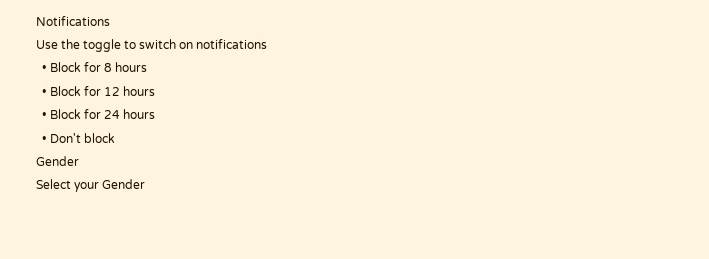Notifications
Use the toggle to switch on notifications
  • Block for 8 hours
  • Block for 12 hours
  • Block for 24 hours
  • Don't block
Gender
Select your Gender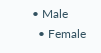• Male
  • Female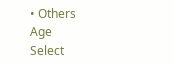• Others
Age
Select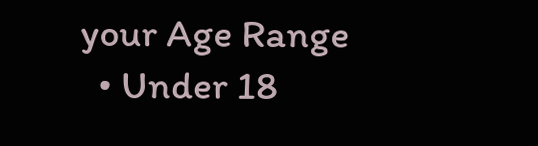your Age Range
  • Under 18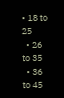• 18 to 25
  • 26 to 35
  • 36 to 45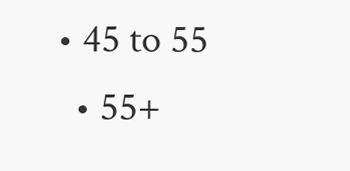• 45 to 55
  • 55+